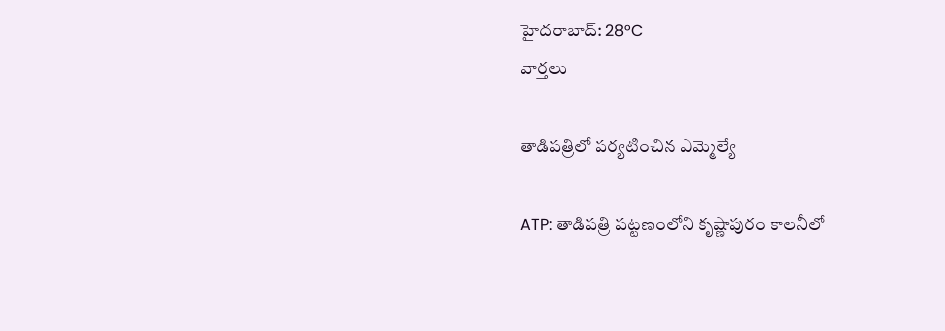హైదరాబాద్: 28°C
వార్తలు

తాడిపత్రిలో పర్యటించిన ఎమ్మెల్యే

ATP: తాడిపత్రి పట్టణంలోని కృష్ణాపురం కాలనీలో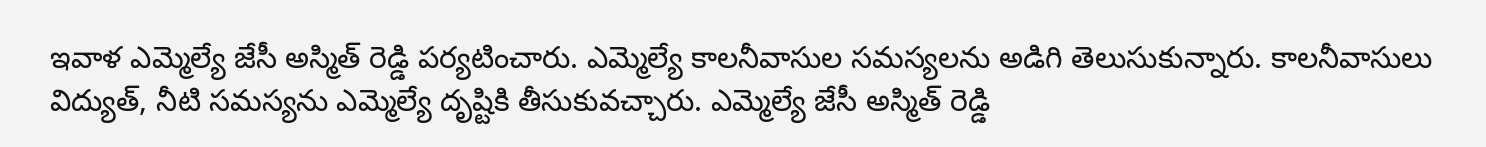ఇవాళ ఎమ్మెల్యే జేసీ అస్మిత్ రెడ్డి పర్యటించారు. ఎమ్మెల్యే కాలనీవాసుల సమస్యలను అడిగి తెలుసుకున్నారు. కాలనీవాసులు విద్యుత్, నీటి సమస్యను ఎమ్మెల్యే దృష్టికి తీసుకువచ్చారు. ఎమ్మెల్యే జేసీ అస్మిత్ రెడ్డి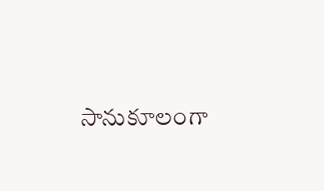సానుకూలంగా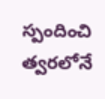స్పందించి త్వరలోనే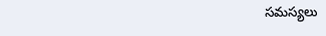సమస్యలు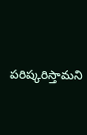పరిష్కరిస్తామని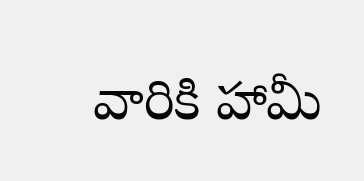వారికి హామీ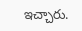ఇచ్చారు.